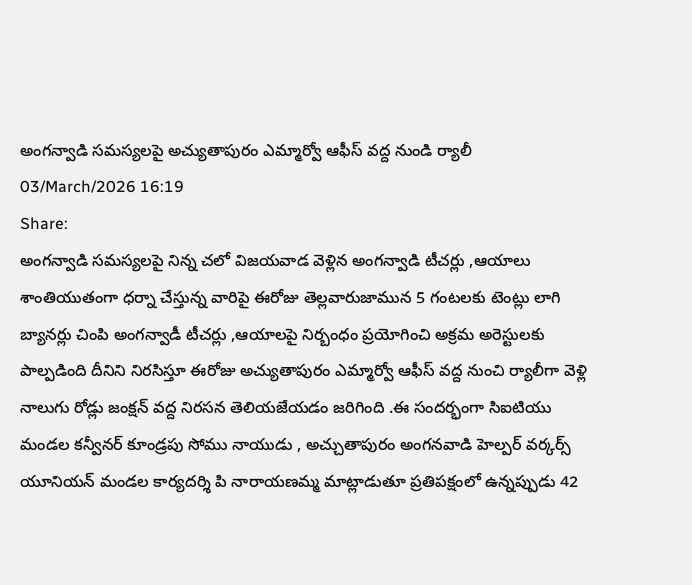అంగన్వాడి సమస్యలపై అచ్యుతాపురం ఎమ్మార్వో ఆఫీస్ వద్ద నుండి ర్యాలీ
03/March/2026 16:19
Share:
అంగన్వాడి సమస్యలపై నిన్న చలో విజయవాడ వెళ్లిన అంగన్వాడి టీచర్లు ,ఆయాలు శాంతియుతంగా ధర్నా చేస్తున్న వారిపై ఈరోజు తెల్లవారుజామున 5 గంటలకు టెంట్లు లాగి బ్యానర్లు చింపి అంగన్వాడీ టీచర్లు ,ఆయాలపై నిర్బంధం ప్రయోగించి అక్రమ అరెస్టులకు పాల్పడింది దీనిని నిరసిస్తూ ఈరోజు అచ్యుతాపురం ఎమ్మార్వో ఆఫీస్ వద్ద నుంచి ర్యాలీగా వెళ్లి నాలుగు రోడ్లు జంక్షన్ వద్ద నిరసన తెలియజేయడం జరిగింది .ఈ సందర్భంగా సిఐటియు మండల కన్వీనర్ కూండ్రపు సోము నాయుడు , అచ్చుతాపురం అంగనవాడి హెల్పర్ వర్కర్స్ యూనియన్ మండల కార్యదర్శి పి నారాయణమ్మ మాట్లాడుతూ ప్రతిపక్షంలో ఉన్నప్పుడు 42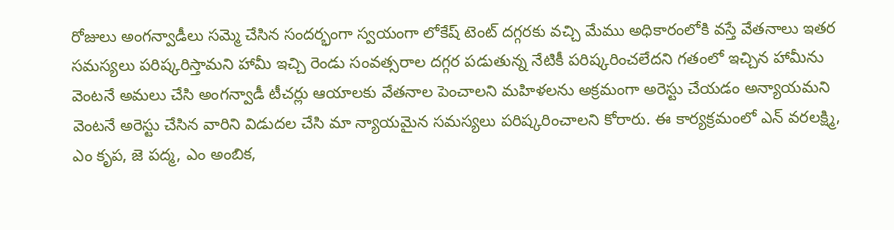రోజులు అంగన్వాడీలు సమ్మె చేసిన సందర్భంగా స్వయంగా లోకేష్ టెంట్ దగ్గరకు వచ్చి మేము అధికారంలోకి వస్తే వేతనాలు ఇతర సమస్యలు పరిష్కరిస్తామని హామీ ఇచ్చి రెండు సంవత్సరాల దగ్గర పడుతున్న నేటికీ పరిష్కరించలేదని గతంలో ఇచ్చిన హామీను వెంటనే అమలు చేసి అంగన్వాడీ టీచర్లు ఆయాలకు వేతనాల పెంచాలని మహిళలను అక్రమంగా అరెస్టు చేయడం అన్యాయమని వెంటనే అరెస్టు చేసిన వారిని విడుదల చేసి మా న్యాయమైన సమస్యలు పరిష్కరించాలని కోరారు. ఈ కార్యక్రమంలో ఎన్ వరలక్ష్మి, ఎం కృప, జె పద్మ, ఎం అంబిక,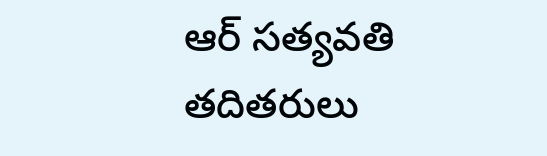ఆర్ సత్యవతి తదితరులు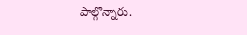పాల్గొన్నారు.